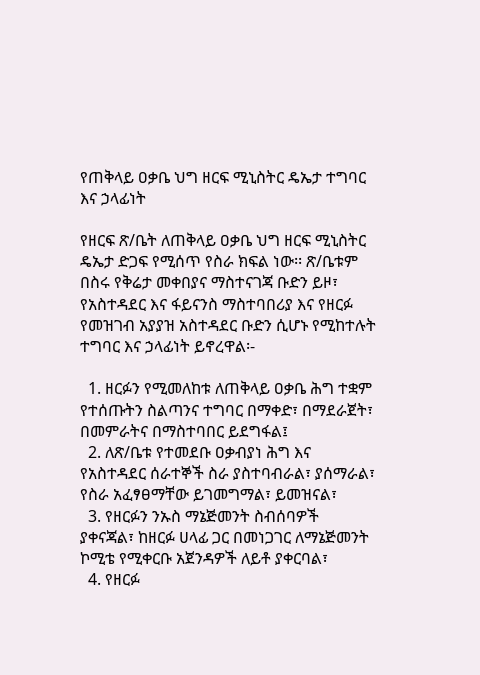የጠቅላይ ዐቃቤ ህግ ዘርፍ ሚኒስትር ዴኤታ ተግባር እና ኃላፊነት

የዘርፍ ጽ/ቤት ለጠቅላይ ዐቃቤ ህግ ዘርፍ ሚኒስትር ዴኤታ ድጋፍ የሚሰጥ የስራ ክፍል ነው፡፡ ጽ/ቤቱም በስሩ የቅሬታ መቀበያና ማስተናገጃ ቡድን ይዞ፣ የአስተዳደር እና ፋይናንስ ማስተባበሪያ እና የዘርፉ የመዝገብ አያያዝ አስተዳደር ቡድን ሲሆኑ የሚከተሉት ተግባር እና ኃላፊነት ይኖረዋል፡-

  1. ዘርፉን የሚመለከቱ ለጠቅላይ ዐቃቤ ሕግ ተቋም የተሰጡትን ስልጣንና ተግባር በማቀድ፣ በማደራጀት፣ በመምራትና በማስተባበር ይደግፋል፤
  2. ለጽ/ቤቱ የተመደቡ ዐቃብያነ ሕግ እና የአስተዳደር ሰራተኞች ስራ ያስተባብራል፣ ያሰማራል፣ የስራ አፈፃፀማቸው ይገመግማል፣ ይመዝናል፣
  3. የዘርፉን ንኡስ ማኔጅመንት ስብሰባዎች ያቀናጃል፣ ከዘርፉ ሀላፊ ጋር በመነጋገር ለማኔጅመንት ኮሚቴ የሚቀርቡ አጀንዳዎች ለይቶ ያቀርባል፣
  4. የዘርፉ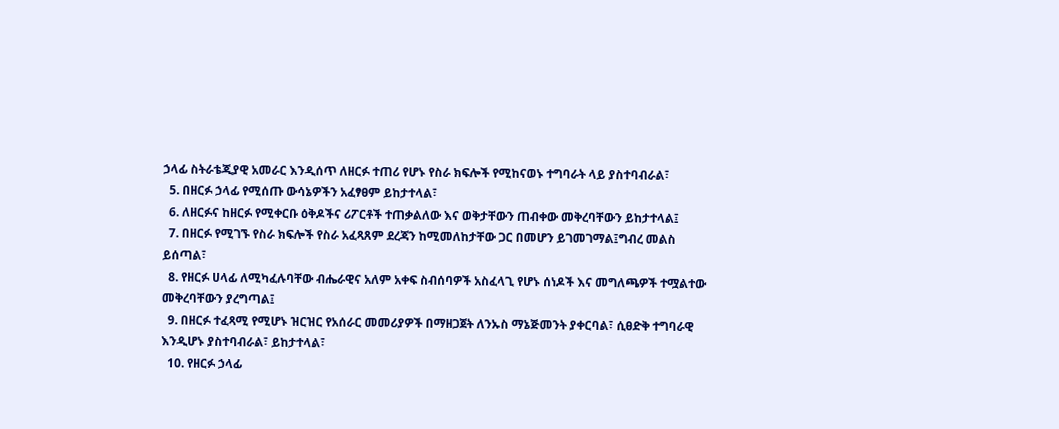ኃላፊ ስትራቴጂያዊ አመራር እንዲሰጥ ለዘርፉ ተጠሪ የሆኑ የስራ ክፍሎች የሚከናወኑ ተግባራት ላይ ያስተባብራል፣
  5. በዘርፉ ኃላፊ የሚሰጡ ውሳኔዎችን አፈፃፀም ይከታተላል፣
  6. ለዘርፉና ከዘርፉ የሚቀርቡ ዕቅዶችና ሪፖርቶች ተጠቃልለው እና ወቅታቸውን ጠብቀው መቅረባቸውን ይከታተላል፤
  7. በዘርፉ የሚገኙ የስራ ክፍሎች የስራ አፈጻጸም ደረጃን ከሚመለከታቸው ጋር በመሆን ይገመገማል፤ግብረ መልስ ይሰጣል፣
  8. የዘርፉ ሀላፊ ለሚካፈሉባቸው ብሔራዊና አለም አቀፍ ስብሰባዎች አስፈላጊ የሆኑ ሰነዶች እና መግለጫዎች ተሟልተው መቅረባቸውን ያረግጣል፤
  9. በዘርፉ ተፈጻሚ የሚሆኑ ዝርዝር የአሰራር መመሪያዎች በማዘጋጀት ለንኡስ ማኔጅመንት ያቀርባል፣ ሲፀድቅ ተግባራዊ እንዲሆኑ ያስተባብራል፣ ይከታተላል፣
  10. የዘርፉ ኃላፊ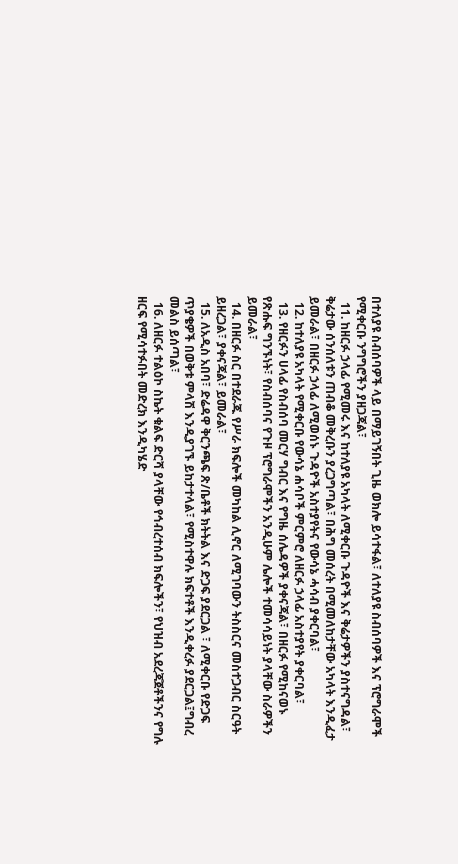በተለያዩ ስብሰባዎች ላይ በማይገኝበት ጊዜ ወክሎ ይሳተፋል፣ ለተለያዩ ስብሰባዎች እና ፕሮግራሞች የሚቀርቡ ንግግሮችን ያዘጋጃል፣
  11. ከዘርፉ ኃላፊ የሚመሩ እና ከተለያዩ አካላት ለሚቀርቡ ጉዳዮች እና ቅሬታዎችን ያስተናግዳል፣ ቅሬታው ሰንሰለቱን ጠብቆ መቅረቡን ያረጋግጣል፣ በሕግ መሰረት በሚመለከታቸው አካላት እንዲፈታ ይመራል፣ በዘርፉ ኃላፊ ለሚወሰኑ ጉዳዮች አስተያየትና የውሳኔ ሓሳብ ያቀርባል፣
  12. ከተለያዩ አካላት የሚቀርቡ የውሳኔ ሐሳቦች ምርምሮ ለዘርፉ ኃላፊ አስተያየት ያቀርባል፣
  13. የዘርፉን ሀላፊ የስብሰባ መርሃ ግብር እና የግዜ ሰሌዳዎች ያቀናጃል፣ በዘርፉ የሚከናወኑ የጽሑፍ ግንኙነት፣ የስብሰባና የጉዞ ፕሮግራሞችን አንዲሁም ሌሎች ተመሳሳይነት ያላቸው ስራዎችን ይመራል፣
  14. በዘርፉ ስር በተደራጁ የሥራ ክፍሎች መካከል ሊኖር ለሚገባውን ትስስርና መስተጋብር ስርዓት ይዘረጋል፣ ያቀናጃል፣ ይመራል፣
  15. ለአዲስ አበባ፣ ድሬዳዋ ቅርንጫፍ ጽ/ቤቶች ክትትል እና ድጋፍ ያደርጋል ፣ ለሚቀርቡ የድጋፍ ጥያቄዎች በወቅቱ ምላሽ እንዲያገኙ ይከታተላል፣ የሚስተዋሉ ክፍተቶች እንዲቀረፉ ያደርጋል፤ግብረ መልስ ይሰጣል፣
  16. ለዘርፉ ተልዕኮ ስኬት ቁልፍ ድርሻ ያላቸው የኅብረተሰብ ክፍሎችን፣ የህዝብ አደረጃጀቶችንና የግሉ ዘርፍ የሚሳተፉበት መድረክ እንዲካሄድ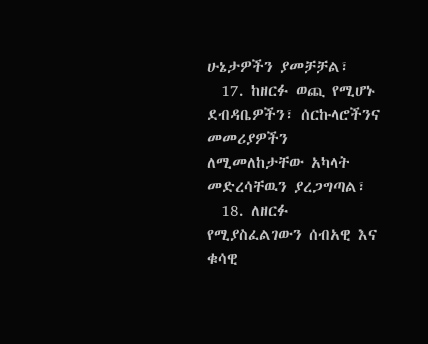ሁኔታዎችን ያመቻቻል፣
  17. ከዘርፉ ወጪ የሚሆኑ ደብዳቤዎችን፣ ሰርኩላሮችንና መመሪያዎችን ለሚመለከታቸው አካላት መድረሳቸዉን ያረጋግጣል፣
  18. ለዘርፉ የሚያስፈልገውን ሰብአዊ እና ቁሳዊ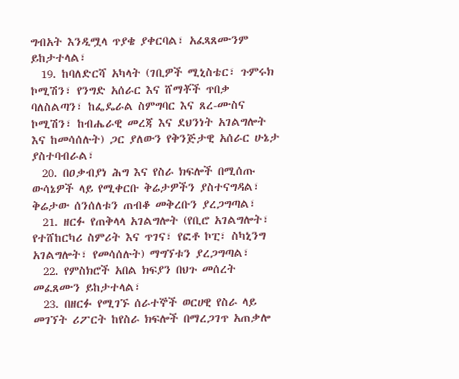ግብአት እንዲሟላ ጥያቄ ያቀርባል፣ አፈጻጸሙንም ይከታተላል፣
  19. ከባለድርሻ አካላት (ገቢዎች ሚኒስቴር፣ ጉምሩክ ኮሚሽን፣ የንግድ አሰራር እና ሸማቾች ጥበቃ ባለስልጣን፣ ከፌዴራል ስምግባር እና ጸረ-ሙስና ኮሚሽን፣ ከብሔራዊ መረጃ እና ደህንነት አገልግሎት እና ከመሳሰሉት) ጋር ያለውን የቅንጅታዊ አሰራር ሁኔታ ያስተባብራል፣
  20. በዐቃብያነ ሕግ እና የስራ ክፍሎች በሚሰጡ ውሳኔዎች ላይ የሚቀርቡ ቅሬታዎችን ያስተናግዳል፣ ቅሬታው ሰንሰለቱን ጠብቆ መቅረቡን ያረጋግጣል፣
  21. ዘርፉ የጠቅላላ አገልግሎት (የቢሮ አገልግሎት፣ የተሸከርካሪ ስምሪት እና ጥገና፣ የፎቶ ኮፒ፣ ስካኒንግ አገልግሎት፣ የመሳሰሉት) ማግኘቱን ያረጋግጣል፣
  22. የምስክሮች አበል ክፍያን በህጉ መሰረት መፈጸሙን ይከታተላል፣
  23. በዘርፉ የሚገኙ ሰራተኞች ወርሀዊ የስራ ላይ መገኘት ሪፖርት ከየስራ ክፍሎች በማረጋገጥ አጠቃሎ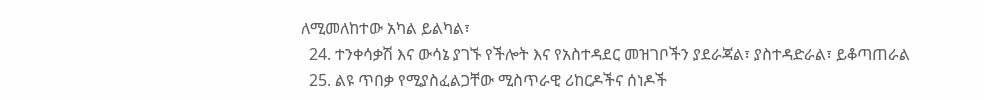ለሚመለከተው አካል ይልካል፣
  24. ተንቀሳቃሽ እና ውሳኔ ያገኙ የችሎት እና የአስተዳደር መዝገቦችን ያደራጃል፣ ያስተዳድራል፣ ይቆጣጠራል
  25. ልዩ ጥበቃ የሚያስፈልጋቸው ሚስጥራዊ ሪከርዶችና ሰነዶች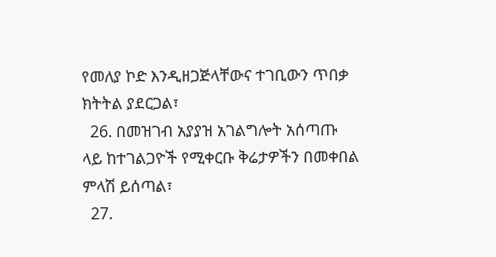የመለያ ኮድ እንዲዘጋጅላቸውና ተገቢውን ጥበቃ ክትትል ያደርጋል፣
  26. በመዝገብ አያያዝ አገልግሎት አሰጣጡ ላይ ከተገልጋዮች የሚቀርቡ ቅሬታዎችን በመቀበል ምላሽ ይሰጣል፣
  27.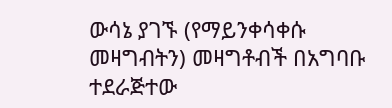ውሳኔ ያገኙ (የማይንቀሳቀሱ መዛግብትን) መዛግቶብች በአግባቡ ተደራጅተው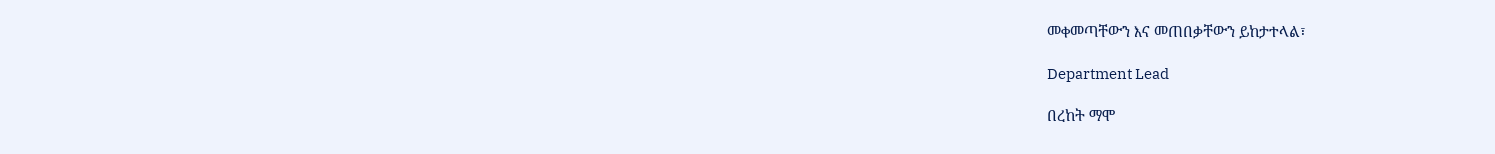መቀመጣቸውን እና መጠበቃቸውን ይከታተላል፣

Department Lead

በረከት ማሞ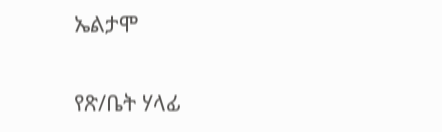ኤልታሞ

የጽ/ቤት ሃላፊ